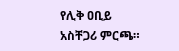የሊቅ ዐቢይ አስቸጋሪ ምርጫ።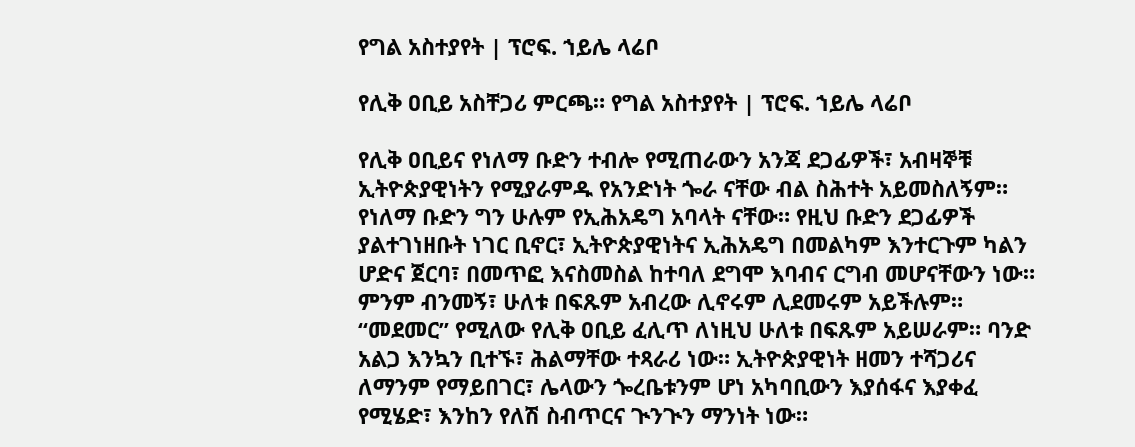የግል አስተያየት | ፕሮፍ. ኀይሌ ላሬቦ

የሊቅ ዐቢይ አስቸጋሪ ምርጫ። የግል አስተያየት | ፕሮፍ. ኀይሌ ላሬቦ

የሊቅ ዐቢይና የነለማ ቡድን ተብሎ የሚጠራውን አንጃ ደጋፊዎች፣ አብዛኞቹ ኢትዮጵያዊነትን የሚያራምዱ የአንድነት ጐራ ናቸው ብል ስሕተት አይመስለኝም። የነለማ ቡድን ግን ሁሉም የኢሕአዴግ አባላት ናቸው። የዚህ ቡድን ደጋፊዎች ያልተገነዘቡት ነገር ቢኖር፣ ኢትዮጵያዊነትና ኢሕአዴግ በመልካም እንተርጉም ካልን ሆድና ጀርባ፣ በመጥፎ እናስመስል ከተባለ ደግሞ እባብና ርግብ መሆናቸውን ነው። ምንም ብንመኝ፣ ሁለቱ በፍጹም አብረው ሊኖሩም ሊደመሩም አይችሉም። “መደመር” የሚለው የሊቅ ዐቢይ ፈሊጥ ለነዚህ ሁለቱ በፍጹም አይሠራም። ባንድ አልጋ እንኳን ቢተኙ፣ ሕልማቸው ተጻራሪ ነው። ኢትዮጵያዊነት ዘመን ተሻጋሪና ለማንም የማይበገር፣ ሌላውን ጐረቤቱንም ሆነ አካባቢውን እያሰፋና እያቀፈ የሚሄድ፣ እንከን የለሽ ስብጥርና ጒንጒን ማንነት ነው።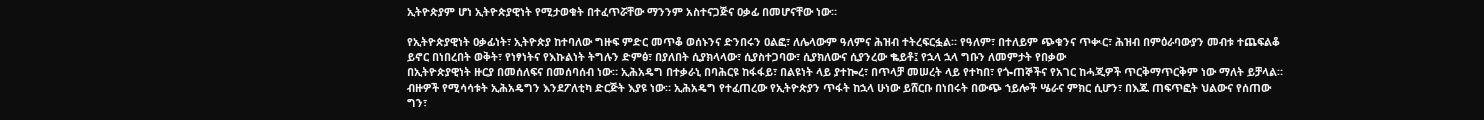ኢትዮጵያም ሆነ ኢትዮጵያዊነት የሚታወቁት በተፈጥሯቸው ማንንም አስተናጋጅና ዐቃፊ በመሆናቸው ነው።

የኢትዮጵያዊነት ዐቃፊነት፣ ኢትዮጵያ ከተባለው ግዙፍ ምድር መጥቆ ወሰኑንና ድንበሩን ዐልፎ፣ ለሌላውም ዓለምና ሕዝብ ተትረፍርፏል። የዓለም፣ በተለይም ጭቁንና ጥቊር፣ ሕዝብ በምዕራባውያን መብቱ ተጨፍልቆ ይኖር በነበረበት ወቅት፣ የነፃነትና የእኩልነት ትግሉን ድምፅ፣ በያለበት ሲያክላላው፣ ሲያስተጋባው፣ ሲያክለውና ሲያንረው ቈይቶ፤ የኋላ ኋላ ግቡን ለመምታት የበቃው
በኢትዮጵያዊነት ዙርያ በመሰለፍና በመሰባሰብ ነው። ኢሕአዴግ በተቃራኒ በባሕርዩ ከፋፋይ፣ በልዩነት ላይ ያተኰረ፣ በጥላቻ መሠረት ላይ የተካበ፣ የጐጠኞችና የአገር ከሓጂዎች ጥርቅማጥርቅም ነው ማለት ይቻላል። ብዙዎች የሚሳሳቱት ኢሕአዴግን እንደፖለቲካ ድርጅት እያዩ ነው። ኢሕአዴግ የተፈጠረው የኢትዮጵያን ጥፋት ከኋላ ሁነው ይሸርቡ በነበሩት በውጭ ኀይሎች ሤራና ምክር ሲሆን፣ በእጁ ጠፍጥፎት ህልውና የሰጠው ግን፣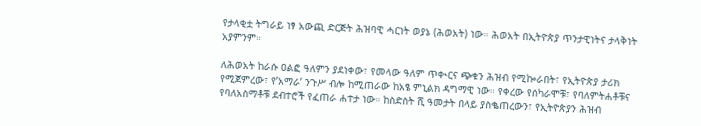የታላቂቷ ትግራይ ነፃ አውጪ ድርጅት ሕዝባዊ ሓርነት ወያኔ (ሕወአት) ነው። ሕወአት በኢትዮጵያ ጥንታዊነትና ታላቅነት አያምንም።

ለሕወአት ከራሱ ዐልፎ ዓለምን ያደነቀው፣ የመላው ዓለም ጥቊርና ጭቁን ሕዝብ የሚኰራበት፣ የኢትዮጵያ ታሪክ የሚጀምረው፣ የ’አማራ’ ንጉሥ ብሎ ከሚጠራው ከአፄ ምኒልክ ዳግማዊ ነው። የቀረው የሰካራሞቹ፣ የባለምትሐቶቹና የባለአስማቶቹ ደብተሮች የፈጠራ ሐተታ ነው። ከስድስት ሺ ዓመታት በላይ ያስቈጠረውን፣ የኢትዮጵያን ሕዝብ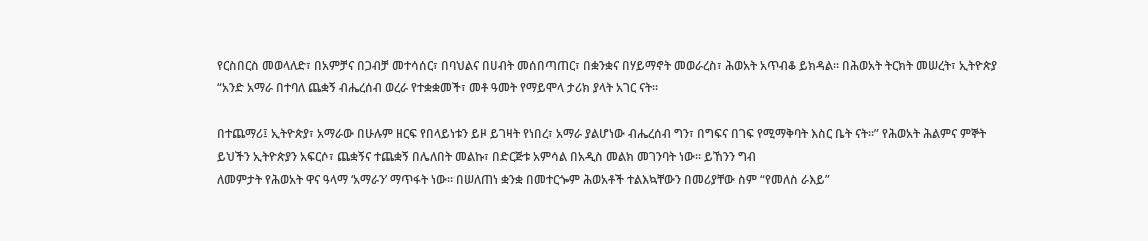የርስበርስ መወላለድ፣ በአምቻና በጋብቻ መተሳሰር፣ በባህልና በሀብት መሰበጣጠር፣ በቋንቋና በሃይማኖት መወራረስ፣ ሕወአት አጥብቆ ይክዳል። በሕወአት ትርክት መሠረት፣ ኢትዮጵያ “አንድ አማራ በተባለ ጨቋኝ ብሔረሰብ ወረራ የተቋቋመች፣ መቶ ዓመት የማይሞላ ታሪክ ያላት አገር ናት።

በተጨማሪ፤ ኢትዮጵያ፣ አማራው በሁሉም ዘርፍ የበላይነቱን ይዞ ይገዛት የነበረ፣ አማራ ያልሆነው ብሔረሰብ ግን፣ በግፍና በገፍ የሚማቅባት እስር ቤት ናት።” የሕወአት ሕልምና ምኞት ይህችን ኢትዮጵያን አፍርሶ፣ ጨቋኝና ተጨቋኝ በሌለበት መልኩ፣ በድርጅቱ አምሳል በአዲስ መልክ መገንባት ነው። ይኸንን ግብ
ለመምታት የሕወአት ዋና ዓላማ ‘አማራን’ ማጥፋት ነው። በሠለጠነ ቋንቋ በመተርጐም ሕወአቶች ተልእኳቸውን በመሪያቸው ስም “የመለስ ራእይ”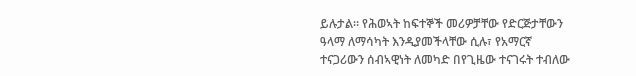ይሉታል። የሕወኣት ከፍተኞች መሪዎቻቸው የድርጅታቸውን ዓላማ ለማሳካት እንዲያመችላቸው ሲሉ፣ የአማርኛ ተናጋሪውን ሰብኣዊነት ለመካድ በየጊዜው ተናገሩት ተብለው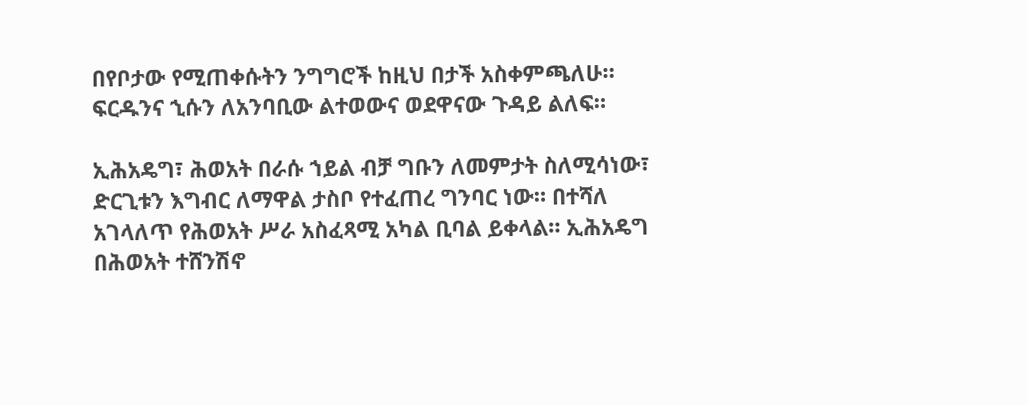በየቦታው የሚጠቀሱትን ንግግሮች ከዚህ በታች አስቀምጫለሁ። ፍርዱንና ኂሱን ለአንባቢው ልተወውና ወደዋናው ጉዳይ ልለፍ።

ኢሕአዴግ፣ ሕወአት በራሱ ኀይል ብቻ ግቡን ለመምታት ስለሚሳነው፣ ድርጊቱን እግብር ለማዋል ታስቦ የተፈጠረ ግንባር ነው። በተሻለ አገላለጥ የሕወአት ሥራ አስፈጻሚ አካል ቢባል ይቀላል። ኢሕአዴግ በሕወአት ተሸንሽኖ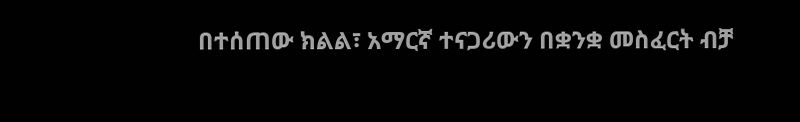በተሰጠው ክልል፣ አማርኛ ተናጋሪውን በቋንቋ መስፈርት ብቻ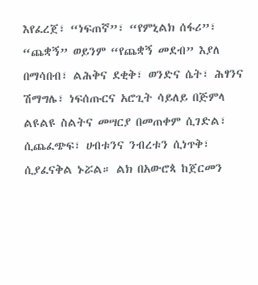እየፈረጀ፣ “ነፍጠኛ”፣ “የምኒልክ ሰፋሪ”፣ “ጨቋኝ” ወይንም “የጨቋኝ መደብ” እያለ በማሳበብ፣ ልሕቅና ደቂቅ፣ ወንድና ሴት፣ ሕፃንና ሽማግሌ፣ ነፍሰጡርና አሮጊት ሳይለይ በጅምላ ልዩልዩ ስልትና መሣርያ በመጠቀም ሲገድል፣ ሲጨፈጭፍ፣ ሀብቱንና ንብረቱን ሲነጥቅ፣ ሲያፈናቅል ኑሯል። ልክ በአውሮጳ ከጀርመን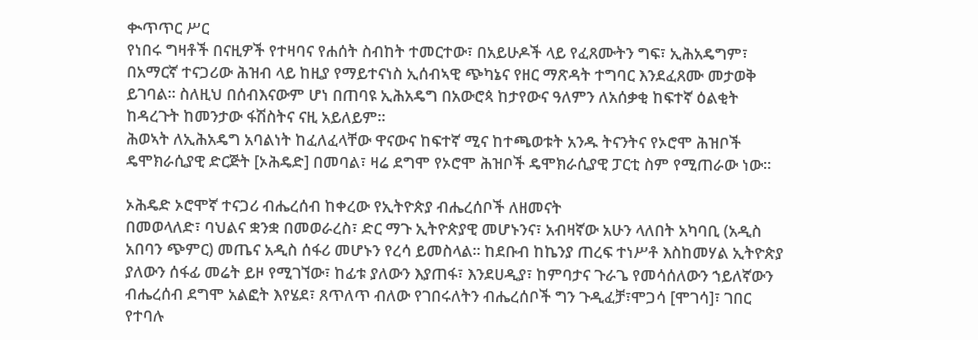ቊጥጥር ሥር
የነበሩ ግዛቶች በናዚዎች የተዛባና የሐሰት ስብከት ተመርተው፣ በአይሁዶች ላይ የፈጸሙትን ግፍ፣ ኢሕአዴግም፣ በአማርኛ ተናጋሪው ሕዝብ ላይ ከዚያ የማይተናነስ ኢሰብኣዊ ጭካኔና የዘር ማጽዳት ተግባር እንደፈጸሙ መታወቅ ይገባል። ስለዚህ በሰብእናውም ሆነ በጠባዩ ኢሕአዴግ በአውሮጳ ከታየውና ዓለምን ለአሰቃቂ ከፍተኛ ዕልቂት ከዳረጉት ከመንታው ፋሽስትና ናዚ አይለይም።
ሕወኣት ለኢሕአዴግ አባልነት ከፈለፈላቸው ዋናውና ከፍተኛ ሚና ከተጫወቱት አንዱ ትናንትና የኦሮሞ ሕዝቦች ዴሞክራሲያዊ ድርጅት [ኦሕዴድ] በመባል፣ ዛሬ ደግሞ የኦሮሞ ሕዝቦች ዴሞክራሲያዊ ፓርቲ ስም የሚጠራው ነው።

ኦሕዴድ ኦሮሞኛ ተናጋሪ ብሔረሰብ ከቀረው የኢትዮጵያ ብሔረሰቦች ለዘመናት
በመወላለድ፣ ባህልና ቋንቋ በመወራረስ፣ ድር ማጉ ኢትዮጵያዊ መሆኑንና፣ አብዛኛው አሁን ላለበት አካባቢ (አዲስ አበባን ጭምር) መጤና አዲስ ሰፋሪ መሆኑን የረሳ ይመስላል። ከደቡብ ከኬንያ ጠረፍ ተነሥቶ እስከመሃል ኢትዮጵያ ያለውን ሰፋፊ መሬት ይዞ የሚገኘው፣ ከፊቱ ያለውን እያጠፋ፣ እንደሀዲያ፣ ከምባታና ጉራጌ የመሳሰለውን ኀይለኛውን ብሔረሰብ ደግሞ አልፎት እየሄደ፣ ጸጥለጥ ብለው የገበሩለትን ብሔረሰቦች ግን ጉዲፈቻ፣ሞጋሳ [ሞገሳ]፣ ገበር የተባሉ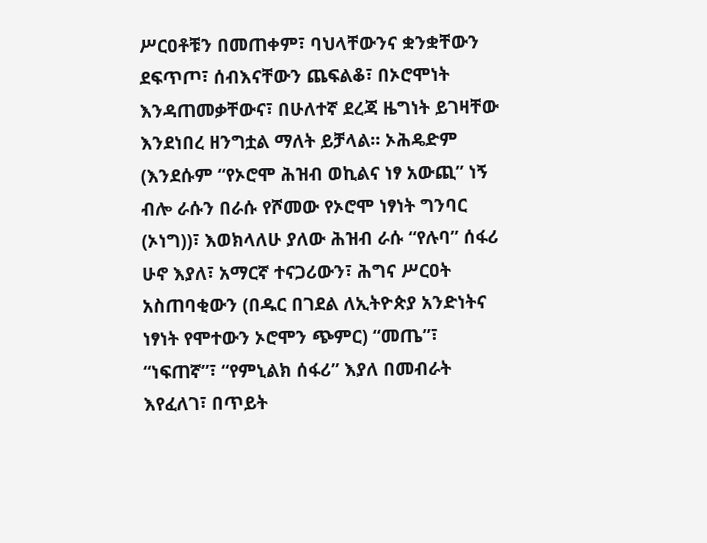ሥርዐቶቹን በመጠቀም፣ ባህላቸውንና ቋንቋቸውን ደፍጥጦ፣ ሰብእናቸውን ጨፍልቆ፣ በኦሮሞነት እንዳጠመቃቸውና፣ በሁለተኛ ደረጃ ዜግነት ይገዛቸው እንደነበረ ዘንግቷል ማለት ይቻላል። ኦሕዴድም (እንደሱም “የኦሮሞ ሕዝብ ወኪልና ነፃ አውጪ” ነኝ ብሎ ራሱን በራሱ የሾመው የኦሮሞ ነፃነት ግንባር (ኦነግ))፣ እወክላለሁ ያለው ሕዝብ ራሱ “የሉባ” ሰፋሪ ሁኖ እያለ፣ አማርኛ ተናጋሪውን፣ ሕግና ሥርዐት አስጠባቂውን (በዱር በገደል ለኢትዮጵያ አንድነትና ነፃነት የሞተውን ኦሮሞን ጭምር) “መጤ”፣ “ነፍጠኛ”፣ “የምኒልክ ሰፋሪ” እያለ በመብራት እየፈለገ፣ በጥይት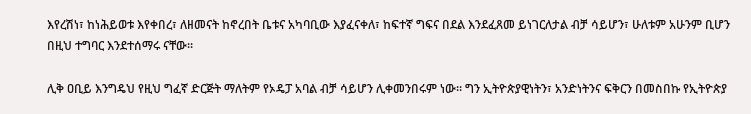እየረሽነ፣ ከነሕይወቱ እየቀበረ፣ ለዘመናት ከኖረበት ቤቱና አካባቢው እያፈናቀለ፣ ከፍተኛ ግፍና በደል እንደፈጸመ ይነገርለታል ብቻ ሳይሆን፣ ሁለቱም አሁንም ቢሆን በዚህ ተግባር እንደተሰማሩ ናቸው።

ሊቅ ዐቢይ እንግዴህ የዚህ ግፈኛ ድርጅት ማለትም የኦዴፓ አባል ብቻ ሳይሆን ሊቀመንበሩም ነው። ግን ኢትዮጵያዊነትን፣ አንድነትንና ፍቅርን በመስበኩ የኢትዮጵያ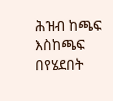ሕዝብ ከጫፍ እስከጫፍ በየሄደበት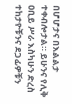በሆሆታና በእልልታ ተቀብሎታል። ይሁንና የሊቅ ዐቢይ ሥራ እስካሁን ድረስ ተከታዮቹንና ደጋፊዎቹን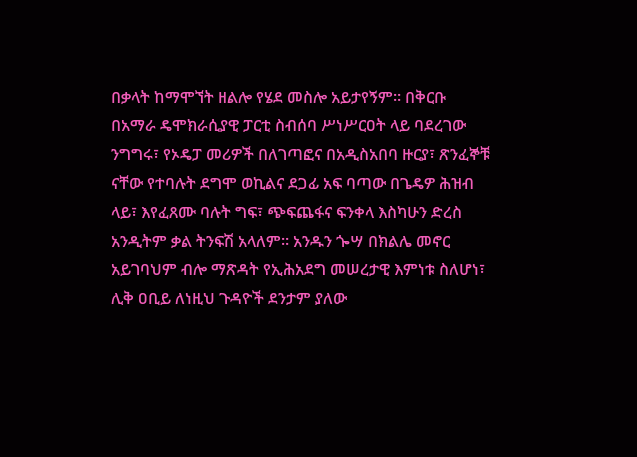በቃላት ከማሞኘት ዘልሎ የሄደ መስሎ አይታየኝም። በቅርቡ በአማራ ዴሞክራሲያዊ ፓርቲ ስብሰባ ሥነሥርዐት ላይ ባደረገው ንግግሩ፣ የኦዴፓ መሪዎች በለገጣፎና በአዲስአበባ ዙርያ፣ ጽንፈኞቹ ናቸው የተባሉት ደግሞ ወኪልና ደጋፊ አፍ ባጣው በጌዴዎ ሕዝብ ላይ፣ እየፈጸሙ ባሉት ግፍ፣ ጭፍጨፋና ፍንቀላ እስካሁን ድረስ አንዲትም ቃል ትንፍሽ አላለም። አንዱን ጐሣ በክልሌ መኖር አይገባህም ብሎ ማጽዳት የኢሕአደግ መሠረታዊ እምነቱ ስለሆነ፣ ሊቅ ዐቢይ ለነዚህ ጉዳዮች ደንታም ያለው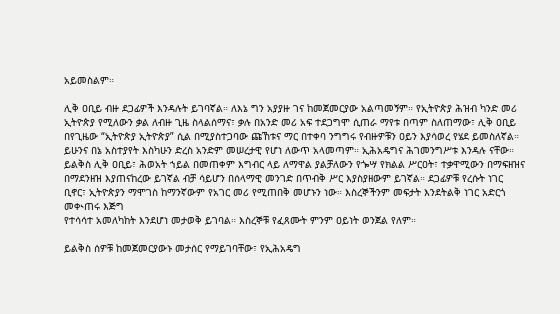አይመስልም።

ሊቅ ዐቢይ ብዙ ደጋፊዎች እንዳሉት ይገባኛል። ለእኔ ግን አያያዙ ገና ከመጀመርያው አልጣመኝም። የኢትዮጵያ ሕዝብ ካንድ መሪ ኢትዮጵያ የሚለውን ቃል ለብዙ ጊዜ ስላልሰማና፣ ቃሉ በአንድ መሪ አፍ ተደጋግሞ ሲጠራ ማየቱ በጣም ስለጠማው፣ ሊቅ ዐቢይ በየጊዜው “ኢትዮጵያ ኢትዮጵያ” ሲል በሚያስተጋባው ጩኸቱና ማር በተቀባ ንግግሩ የብዙዎቹን ዐይን እያሳወረ የሄደ ይመስለኛል። ይሁንና በኔ አስተያየት እስካሁን ድረስ አንድም መሠረታዊ የሆነ ለውጥ አላመጣም። ኢሕአዴግና ሕገመንግሥቱ እንዳሉ ናቸው። ይልቅስ ሊቅ ዐቢይ፣ ሕወአት ኀይል በመጠቀም እግብር ላይ ለማዋል ያልቻለውን የጐሣ የክልል ሥርዐት፣ ተቃዋሚውን በማፍዘዝና በማደንዘዝ እያጠናከረው ይገኛል ብቻ ሳይሆን በሰላማዊ መንገድ በጥብቅ ሥር እያስያዘውም ይገኛል። ደጋፊዎቹ የረሱት ነገር ቢኖር፣ ኢትዮጵያን ማሞገስ ከማንኛውም የአገር መሪ የሚጠበቅ መሆኑን ነው። እስረኞችንም መፍታት እንደትልቅ ነገር አድርጎ መቊጠሩ እጅግ
የተሳሳተ አመለካከት እንደሆነ መታወቅ ይገባል። እስረኞቹ የፈጸሙት ምንም ዐይነት ወንጀል የለም።

ይልቅስ ሰዎቹ ከመጀመርያውኑ መታሰር የማይገባቸው፣ የኢሕአዴግ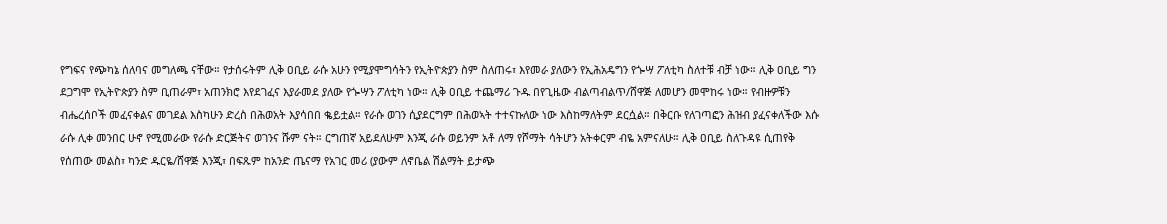የግፍና የጭካኔ ሰለባና መግለጫ ናቸው። የታሰሩትም ሊቅ ዐቢይ ራሱ አሁን የሚያሞግሳትን የኢትዮጵያን ስም ስለጠሩ፣ እየመራ ያለውን የኢሕአዴግን የጐሣ ፖለቲካ ስለተቹ ብቻ ነው። ሊቅ ዐቢይ ግን ደጋግሞ የኢትዮጵያን ስም ቢጠራም፣ አጠንክሮ እየደገፈና እያራመደ ያለው የጐሣን ፖለቲካ ነው። ሊቅ ዐቢይ ተጨማሪ ጉዱ በየጊዜው ብልጣብልጥ/ሸዋጅ ለመሆን መሞከሩ ነው። የብዙዎቹን ብሔረሰቦች መፈናቀልና መገደል እስካሁን ድረስ በሕወአት እያሳበበ ቈይቷል። የራሱ ወገን ሲያደርግም በሕወኣት ተተናኩለው ነው እስከማለትም ደርሷል። በቅርቡ የለገጣፎን ሕዝብ ያፈናቀለችው እሱ ራሱ ሊቀ መንበር ሁኖ የሚመራው የራሱ ድርጅትና ወገንና ሹም ናት። ርግጠኛ አይደለሁም እንጂ ራሱ ወይንም አቶ ለማ የሾማት ሳትሆን አትቀርም ብዬ አምናለሁ። ሊቅ ዐቢይ ስለጉዳዩ ሲጠየቅ የሰጠው መልስ፣ ካንድ ዱርዬ/ሸዋጅ እንጂ፣ በፍጹም ከአንድ ጤናማ የአገር መሪ (ያውም ለኖቤል ሽልማት ይታጭ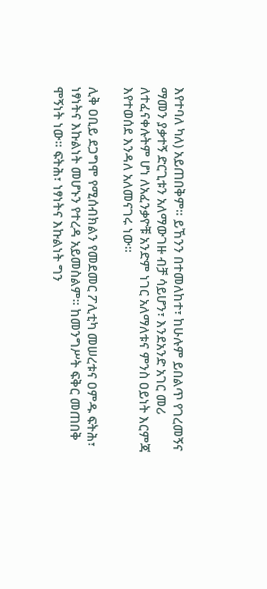እየተባለ ካለ) አይጠበቅም። ይኸንን በተመለከተ፣ ከሁሉም ይበልጥ የገረመኝና ማመን ያቃተኝ ድርጊቱን አለማውገዙ ብቻ ሳይሆን፣ እንደአንድ አገር መሪ ለተፈናቀሉትም ሆነ ለአፈንቃዮቹ አንድም ነገር አለማለቱና ምንስ ዐይነት እርምጃ እየተወሰደ እንዳለ አለመናገሩ ነው።

ሊቅ ዐቢይ ደጋግሞ የሚሰብክልን የመደመር ፖሊቲካ መሠረቱና ዐምዱ ፍትሕ፣ ነፃነትና እኩልነት መሆኑን የተረዳ አይመስልም። ከመንግሥት ፍቅር መጠበቅ ሞኝነት ነው። ፍትሕ፣ ነፃነትና እኩልነት ግን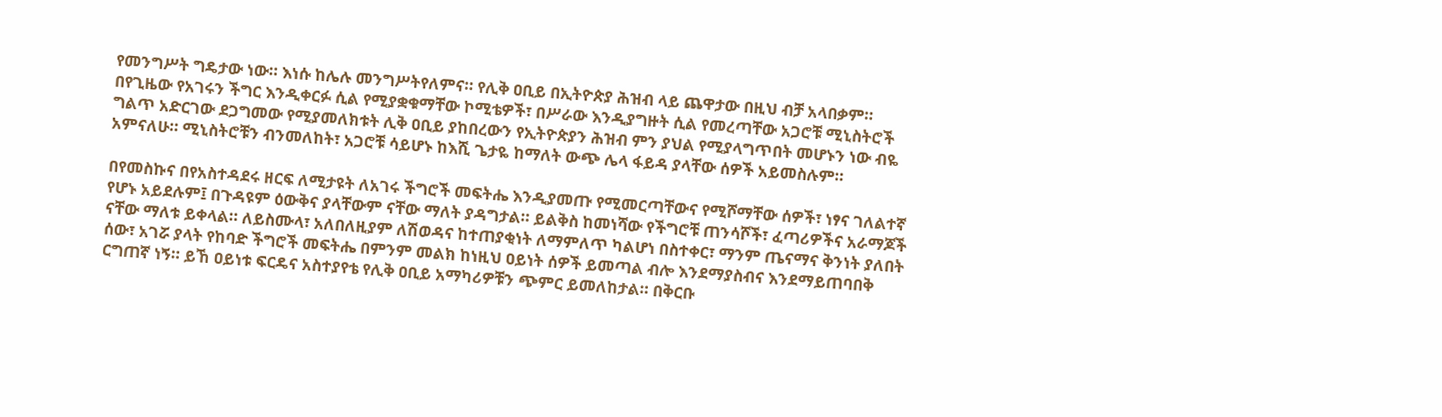የመንግሥት ግዴታው ነው። እነሱ ከሌሉ መንግሥትየለምና። የሊቅ ዐቢይ በኢትዮጵያ ሕዝብ ላይ ጨዋታው በዚህ ብቻ አላበቃም። በየጊዜው የአገሩን ችግር እንዲቀርፉ ሲል የሚያቋቁማቸው ኮሚቴዎች፣ በሥራው እንዲያግዙት ሲል የመረጣቸው አጋሮቹ ሚኒስትሮች ግልጥ አድርገው ደጋግመው የሚያመለክቱት ሊቅ ዐቢይ ያከበረውን የኢትዮጵያን ሕዝብ ምን ያህል የሚያላግጥበት መሆኑን ነው ብዬ አምናለሁ። ሚኒስትሮቹን ብንመለከት፣ አጋሮቹ ሳይሆኑ ከእሺ ጌታዬ ከማለት ውጭ ሌላ ፋይዳ ያላቸው ሰዎች አይመስሉም።

በየመስኩና በየአስተዳደሩ ዘርፍ ለሚታዩት ለአገሩ ችግሮች መፍትሔ እንዲያመጡ የሚመርጣቸውና የሚሾማቸው ሰዎች፣ ነፃና ገለልተኛ የሆኑ አይደሉም፤ በጉዳዩም ዕውቅና ያላቸውም ናቸው ማለት ያዳግታል። ይልቅስ ከመነሻው የችግሮቹ ጠንሳሾች፣ ፈጣሪዎችና አራማጆች ናቸው ማለቱ ይቀላል። ለይስሙላ፣ አለበለዚያም ለሽወዳና ከተጠያቂነት ለማምለጥ ካልሆነ በስተቀር፣ ማንም ጤናማና ቅንነት ያለበት ሰው፣ አገሯ ያላት የከባድ ችግሮች መፍትሔ በምንም መልክ ከነዚህ ዐይነት ሰዎች ይመጣል ብሎ እንደማያስብና እንደማይጠባበቅ ርግጠኛ ነኝ። ይኸ ዐይነቱ ፍርዴና አስተያየቴ የሊቅ ዐቢይ አማካሪዎቹን ጭምር ይመለከታል። በቅርቡ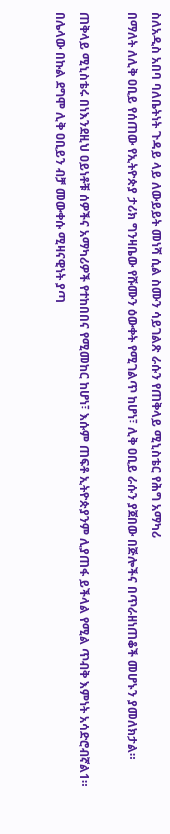ስለአዲስ አበባ ባለቤትነት ጉዳይ ላይ ለውይይት መነሻ ሲል ስሙን ሳይገልጽ ራሱን የጠቅላይ ሚኒስቴር የሕግ አማካሪ
በማለት ለሊቅ ዐቢይ የሰጠው የኢትዮጵያ ታሪክ ግንዛቤው የሹሙን ዕውቀት የሚገልጥ ከሆነ፣ ሊቅ ዐቢይ ራሱን ያጀበው በጅሎችና በጥራዘነጠቆች መሆኑን ያመለክታል።

ጠቅላይ ሚኒስቴሩ በነእንደዚህ ዐይነቶቹ ሰዎችና አማካሪዎች የተከበበና የሚመከር ከሆነ፣ እሱም ጠፍቶ ኢትዮጵያንም ሊያጠፋ ይችላል የሚል ጥብቅ እምነት አሳድሮብኛል1። በሌላው በኩል ደግሞ ሊቅ ዐቢይን ብቻ መውቀሱ ሚዛናዊነት ያጣ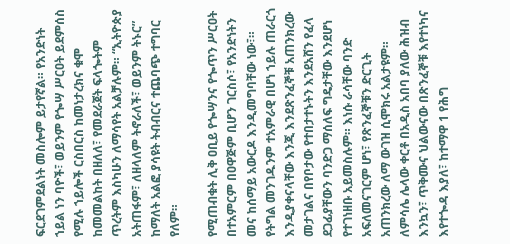ፍርደገምደልነት መስሎም ይታየኛል። የአንድነት ኀይል ነን ባዮች፣ ወይንም የጐሣ ሥርዐት ይደምሰስ የሚሉ ኀይሎች ርስበርስ ከመነታረክና ቁሞ ከመመልከት በዘለለ፣ የመደራጀት ፍላጐትም ጥረትም እስካሁን ለማሳየት አልቻሉም። “ኢትዮጵያ አትጠፋም፣ ለዘላለም ትኖራለች፣ ወይንም ትኑር” ከማለት አልፎ ያሳዩት ትብብርና ተጨባጭ ተግባር የለም።

የሚጠብቁት ሊቅ ዐቢይ የጐሣንና የጐጥን ሥርዐት በተአምርም በዐዋጅም ቢሆን ገርስሶ፣ የአንድነትን መና ከሰማይ አውርዶ እንዲመግባቸው ነው፣። የትግል መንገዱንም ተአምራዊ በሆነ ኀይሉ ጠራርጎ እንዲያቀናላቸው እንጂ እንደጽንፈኞቹ አጠንክረው መታገልና በየቦታው የተበታተኑትን እንደአሸን የፈላ
ደጋፊያቸውን ባንድጋ ማሰለፍ ግዴታቸው እንደሆነ የተገነዘቡ አይመስሉም። እነሱ ራሳቸው ባንድ አፍለመናገርም ሆነ፣ የጽንፈኞቹን ድርጊት አጠንክረው ለማ ውገዝ ሲሞክሩ አልታዩም። ለምሳሌ ሌላው ቀርቶ በአዲስ አበባ ያለው ሕዝብ እንኳን፣ ጥቅሙና ህልውናው በጽንፈኞቹ እየተነካና እየተጐዳ እያለ፣ ከተማዋ 1 የሕግ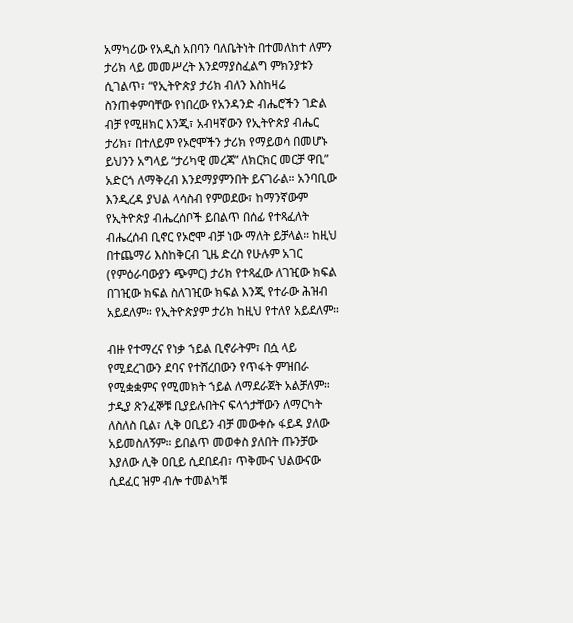አማካሪው የአዲስ አበባን ባለቤትነት በተመለከተ ለምን ታሪክ ላይ መመሥረት እንደማያስፈልግ ምክንያቱን ሲገልጥ፣ “የኢትዮጵያ ታሪክ ብለን እስከዛሬ ስንጠቀምባቸው የነበረው የአንዳንድ ብሔሮችን ገድል ብቻ የሚዘክር እንጂ፣ አብዛኛውን የኢትዮጵያ ብሔር ታሪክ፣ በተለይም የኦሮሞችን ታሪክ የማይወሳ በመሆኑ ይህንን አግላይ “ታሪካዊ መረጃ” ለክርክር መርቻ ዋቢ” አድርጎ ለማቅረብ እንደማያምንበት ይናገራል። አንባቢው እንዲረዳ ያህል ላሳስብ የምወደው፣ ከማንኛውም የኢትዮጵያ ብሔረሰቦች ይበልጥ በሰፊ የተጻፈለት ብሔረሰብ ቢኖር የኦሮሞ ብቻ ነው ማለት ይቻላል። ከዚህ በተጨማሪ እስከቅርብ ጊዜ ድረስ የሁሉም አገር (የምዕራባውያን ጭምር) ታሪክ የተጻፈው ለገዢው ክፍል በገዢው ክፍል ስለገዢው ክፍል እንጂ የተራው ሕዝብ አይደለም። የኢትዮጵያም ታሪክ ከዚህ የተለየ አይደለም።

ብዙ የተማረና የነቃ ኀይል ቢኖራትም፣ በሷ ላይ የሚደረገውን ደባና የተሸረበውን የጥፋት ምዝበራ የሚቋቋምና የሚመክት ኀይል ለማደራጀት አልቻለም። ታዲያ ጽንፈኞቹ ቢያይሉበትና ፍላጎታቸውን ለማርካት ለስለስ ቢል፣ ሊቅ ዐቢይን ብቻ መውቀሱ ፋይዳ ያለው አይመስለኝም። ይበልጥ መወቀስ ያለበት ጡንቻው እያለው ሊቅ ዐቢይ ሲደበደብ፣ ጥቅሙና ህልውናው ሲደፈር ዝም ብሎ ተመልካቹ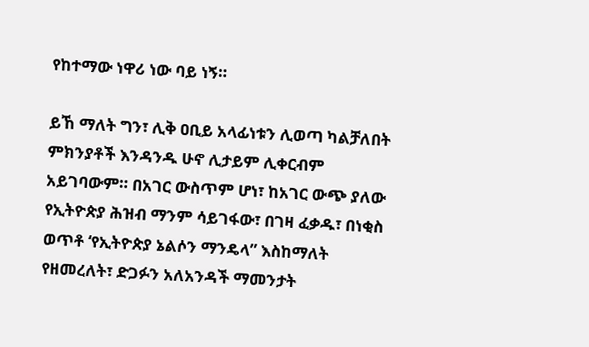የከተማው ነዋሪ ነው ባይ ነኝ።

ይኸ ማለት ግን፣ ሊቅ ዐቢይ አላፊነቱን ሊወጣ ካልቻለበት ምክንያቶች እንዳንዱ ሁኖ ሊታይም ሊቀርብም አይገባውም። በአገር ውስጥም ሆነ፣ ከአገር ውጭ ያለው የኢትዮጵያ ሕዝብ ማንም ሳይገፋው፣ በገዛ ፈቃዱ፣ በነቂስ ወጥቶ ‘የኢትዮጵያ ኔልሶን ማንዴላ” እስከማለት የዘመረለት፣ ድጋፉን አለአንዳች ማመንታት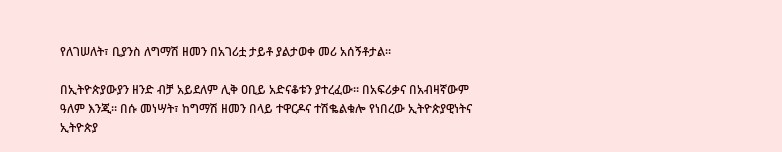የለገሠለት፣ ቢያንስ ለግማሽ ዘመን በአገሪቷ ታይቶ ያልታወቀ መሪ አሰኝቶታል።

በኢትዮጵያውያን ዘንድ ብቻ አይደለም ሊቅ ዐቢይ አድናቆቱን ያተረፈው። በአፍሪቃና በአብዛኛውም ዓለም እንጂ። በሱ መነሣት፣ ከግማሽ ዘመን በላይ ተዋርዶና ተሽቈልቁሎ የነበረው ኢትዮጵያዊነትና ኢትዮጵያ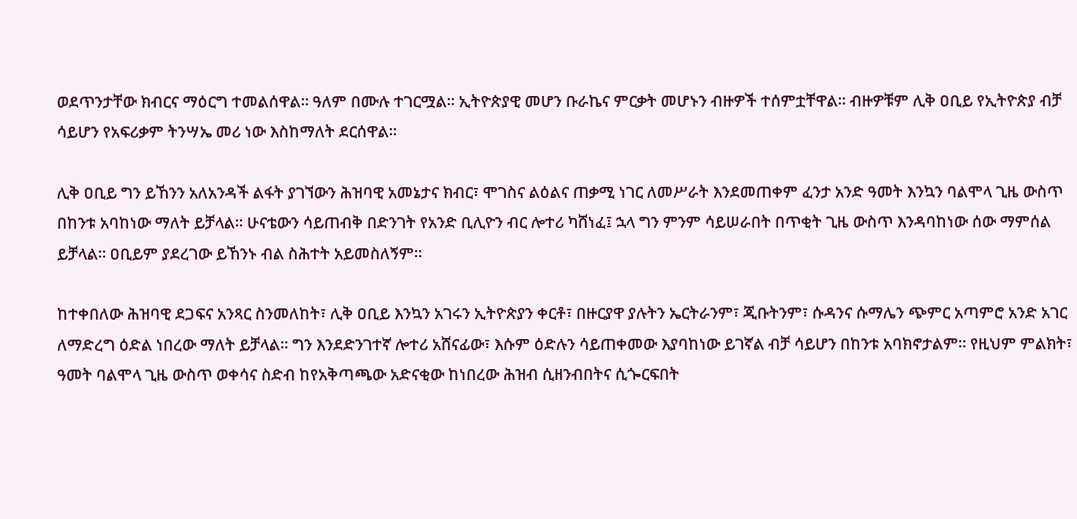ወደጥንታቸው ክብርና ማዕርግ ተመልሰዋል። ዓለም በሙሉ ተገርሟል። ኢትዮጵያዊ መሆን ቡራኬና ምርቃት መሆኑን ብዙዎች ተሰምቷቸዋል። ብዙዎቹም ሊቅ ዐቢይ የኢትዮጵያ ብቻ ሳይሆን የአፍሪቃም ትንሣኤ መሪ ነው እስከማለት ደርሰዋል።

ሊቅ ዐቢይ ግን ይኸንን አለአንዳች ልፋት ያገኘውን ሕዝባዊ አመኔታና ክብር፣ ሞገስና ልዕልና ጠቃሚ ነገር ለመሥራት እንደመጠቀም ፈንታ አንድ ዓመት እንኳን ባልሞላ ጊዜ ውስጥ በከንቱ አባከነው ማለት ይቻላል። ሁናቴውን ሳይጠብቅ በድንገት የአንድ ቢሊዮን ብር ሎተሪ ካሸነፈ፤ ኋላ ግን ምንም ሳይሠራበት በጥቂት ጊዜ ውስጥ እንዳባከነው ሰው ማምሰል ይቻላል። ዐቢይም ያደረገው ይኸንኑ ብል ስሕተት አይመስለኝም።

ከተቀበለው ሕዝባዊ ደጋፍና አንጻር ስንመለከት፣ ሊቅ ዐቢይ እንኳን አገሩን ኢትዮጵያን ቀርቶ፣ በዙርያዋ ያሉትን ኤርትራንም፣ ጂቡትንም፣ ሱዳንና ሱማሌን ጭምር አጣምሮ አንድ አገር ለማድረግ ዕድል ነበረው ማለት ይቻላል። ግን እንደድንገተኛ ሎተሪ አሸናፊው፣ እሱም ዕድሉን ሳይጠቀመው እያባከነው ይገኛል ብቻ ሳይሆን በከንቱ አባክኖታልም። የዚህም ምልክት፣ ዓመት ባልሞላ ጊዜ ውስጥ ወቀሳና ስድብ ከየአቅጣጫው አድናቂው ከነበረው ሕዝብ ሲዘንብበትና ሲጐርፍበት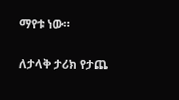ማየቱ ነው።

ለታላቅ ታሪክ የታጨ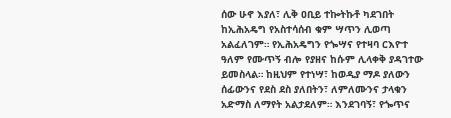ሰው ሁኖ እያለ፣ ሊቅ ዐቢይ ተኰትኩቶ ካደገበት ከኢሕአዴግ የአስተሳሰብ ቁም ሣጥን ሊወጣ አልፈለገም። የኢሕአዴግን የጐሣና የተዛባ ርእዮተ ዓለም የሙጥኝ ብሎ የያዘና ከሱም ሊላቀቅ ያዳገተው ይመስላል። ከዚህም የተነሣ፣ ከወዲያ ማዶ ያለውን ሰፊውንና የደስ ደስ ያለበትን፣ ለምለሙንና ታላቁን አድማስ ለማየት አልታደለም። እንደገባኝ፣ የጐጥና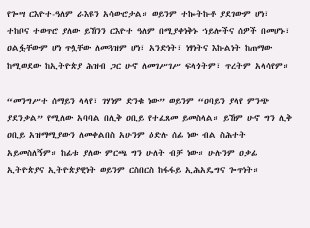የጐሣ ርእዮተ-ዓለም ራእዩን አሳውሮታል። ወይንም ተኰትኩቶ ያደገውም ሆነ፣ ተከቦና ተወጥሮ ያለው ይኸንን ርእዮተ ዓለም በሚያቀነቅኑ ኀይሎችና ሰዎች በመሆኑ፣ ዐልፏቸውም ሆነ ጥሏቸው ለመጓዝም ሆነ፣ አንድነት፣ ነፃነትና እኩልነት ከጠማው ከሚወደው ከኢትዮጵያ ሕዝብ ጋር ሁኖ ለመገሥገሥ ፍላጎትም፣ ጥረትም አላሳየም።

“መንግሥተ ሰማይን ላላየ፣ ገሃነም ድንቁ ነው” ወይንም “ዐባይን ያላየ ምንጭ ያደንቃል” የሚለው አባባል በሊቅ ዐቢይ የተፈጸመ ይመስላል። ይኸም ሁኖ ግን ሊቅ ዐቢይ አዝማሚያውን ለመቀልበስ አሁንም ዕድሉ ሰፊ ነው ብል ስሕተት አይመስለኝም። ከፊቱ ያለው ምርጫ ግን ሁለት ብቻ ነው። ሁሉንም ዐቃፊ ኢትዮጵያና ኢትዮጵያዊነት ወይንም ርስበርስ ከፋፋይ ኢሕአዴግና ጐጥነት።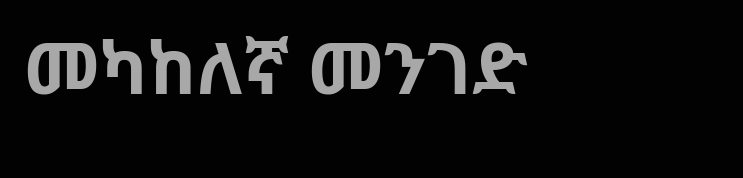መካከለኛ መንገድ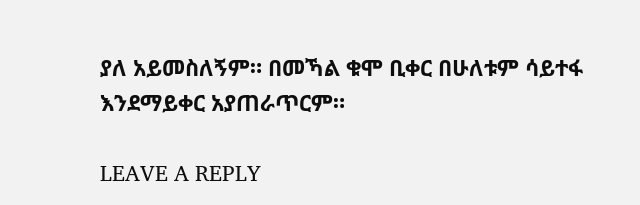ያለ አይመስለኝም። በመኻል ቁሞ ቢቀር በሁለቱም ሳይተፋ እንደማይቀር አያጠራጥርም።

LEAVE A REPLY